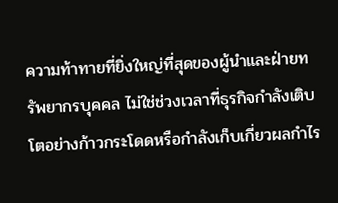ความท้าทายที่ยิ่งใหญ่ที่สุดของผู้นำและฝ่ายทรัพยากรบุคคล ไม่ใช่ช่วงเวลาที่ธุรกิจกำลังเติบโตอย่างก้าวกระโดดหรือกำลังเก็บเกี่ยวผลกำไร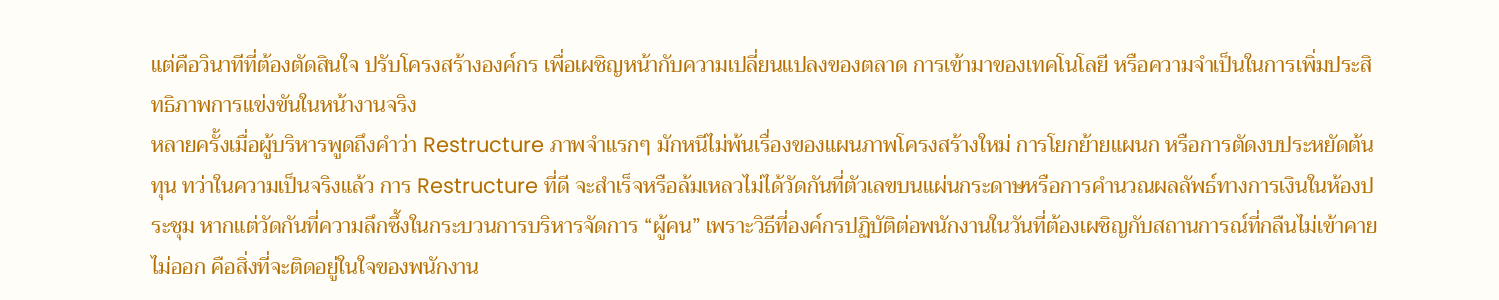แต่คือวินาทีที่ต้องตัดสินใจ ปรับโครงสร้างองค์กร เพื่อเผชิญหน้ากับความเปลี่ยนแปลงของตลาด การเข้ามาของเทคโนโลยี หรือความจำเป็นในการเพิ่มประสิทธิภาพการแข่งขันในหน้างานจริง
หลายครั้งเมื่อผู้บริหารพูดถึงคำว่า Restructure ภาพจำแรกๆ มักหนีไม่พ้นเรื่องของแผนภาพโครงสร้างใหม่ การโยกย้ายแผนก หรือการตัดงบประหยัดต้นทุน ทว่าในความเป็นจริงแล้ว การ Restructure ที่ดี จะสำเร็จหรือล้มเหลวไม่ได้วัดกันที่ตัวเลขบนแผ่นกระดาษหรือการคำนวณผลลัพธ์ทางการเงินในห้องประชุม หากแต่วัดกันที่ความลึกซึ้งในกระบวนการบริหารจัดการ “ผู้คน” เพราะวิธีที่องค์กรปฏิบัติต่อพนักงานในวันที่ต้องเผชิญกับสถานการณ์ที่กลืนไม่เข้าคายไม่ออก คือสิ่งที่จะติดอยู่ในใจของพนักงาน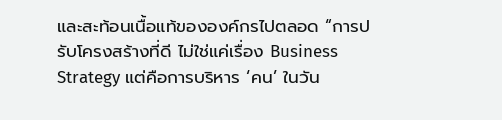และสะท้อนเนื้อแท้ขององค์กรไปตลอด “การปรับโครงสร้างที่ดี ไม่ใช่แค่เรื่อง Business Strategy แต่คือการบริหาร ‘คน’ ในวัน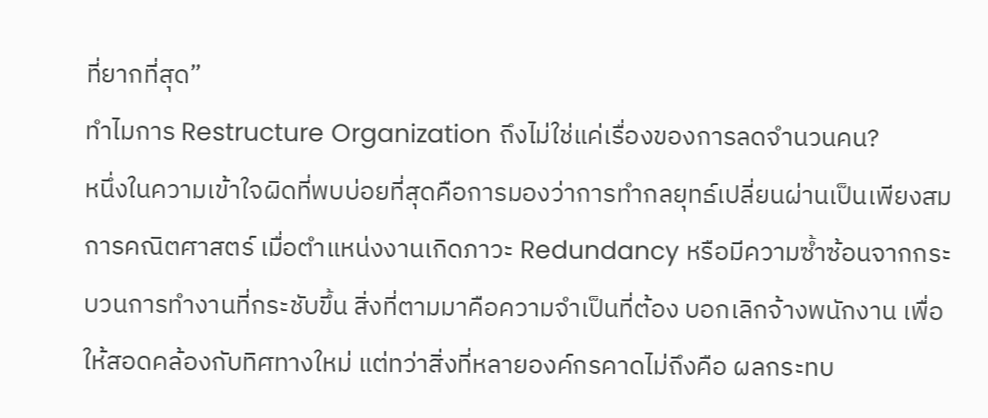ที่ยากที่สุด”
ทำไมการ Restructure Organization ถึงไม่ใช่แค่เรื่องของการลดจำนวนคน?
หนึ่งในความเข้าใจผิดที่พบบ่อยที่สุดคือการมองว่าการทำกลยุทธ์เปลี่ยนผ่านเป็นเพียงสมการคณิตศาสตร์ เมื่อตำแหน่งงานเกิดภาวะ Redundancy หรือมีความซ้ำซ้อนจากกระบวนการทำงานที่กระชับขึ้น สิ่งที่ตามมาคือความจำเป็นที่ต้อง บอกเลิกจ้างพนักงาน เพื่อให้สอดคล้องกับทิศทางใหม่ แต่ทว่าสิ่งที่หลายองค์กรคาดไม่ถึงคือ ผลกระทบ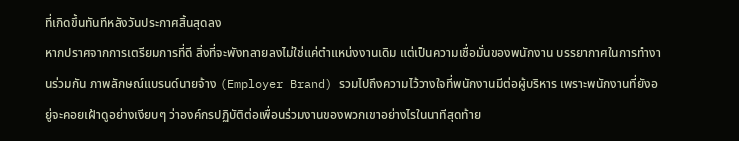ที่เกิดขึ้นทันทีหลังวันประกาศสิ้นสุดลง
หากปราศจากการเตรียมการที่ดี สิ่งที่จะพังทลายลงไม่ใช่แค่ตำแหน่งงานเดิม แต่เป็นความเชื่อมั่นของพนักงาน บรรยากาศในการทำงานร่วมกัน ภาพลักษณ์แบรนด์นายจ้าง (Employer Brand) รวมไปถึงความไว้วางใจที่พนักงานมีต่อผู้บริหาร เพราะพนักงานที่ยังอยู่จะคอยเฝ้าดูอย่างเงียบๆ ว่าองค์กรปฏิบัติต่อเพื่อนร่วมงานของพวกเขาอย่างไรในนาทีสุดท้าย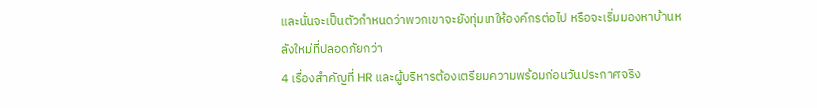และนั่นจะเป็นตัวกำหนดว่าพวกเขาจะยังทุ่มเทให้องค์กรต่อไป หรือจะเริ่มมองหาบ้านหลังใหม่ที่ปลอดภัยกว่า
4 เรื่องสำคัญที่ HR และผู้บริหารต้องเตรียมความพร้อมก่อนวันประกาศจริง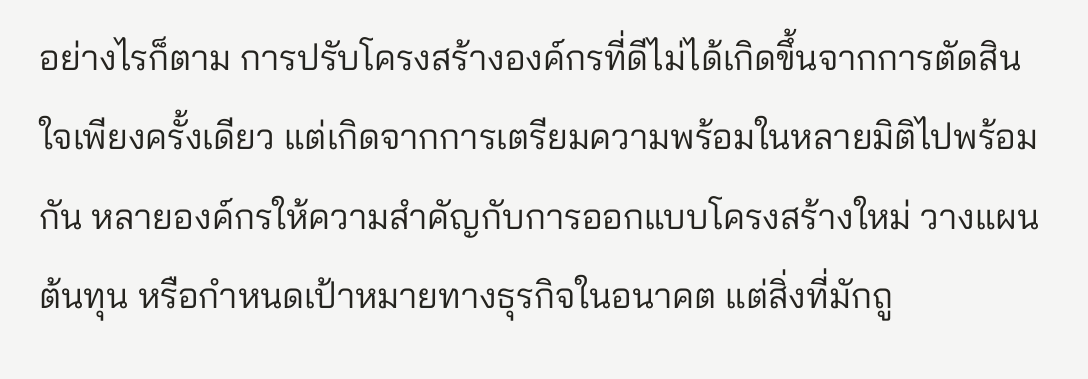อย่างไรก็ตาม การปรับโครงสร้างองค์กรที่ดีไม่ได้เกิดขึ้นจากการตัดสินใจเพียงครั้งเดียว แต่เกิดจากการเตรียมความพร้อมในหลายมิติไปพร้อมกัน หลายองค์กรให้ความสำคัญกับการออกแบบโครงสร้างใหม่ วางแผนต้นทุน หรือกำหนดเป้าหมายทางธุรกิจในอนาคต แต่สิ่งที่มักถู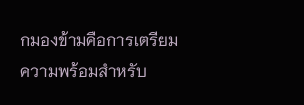กมองข้ามคือการเตรียมความพร้อมสำหรับ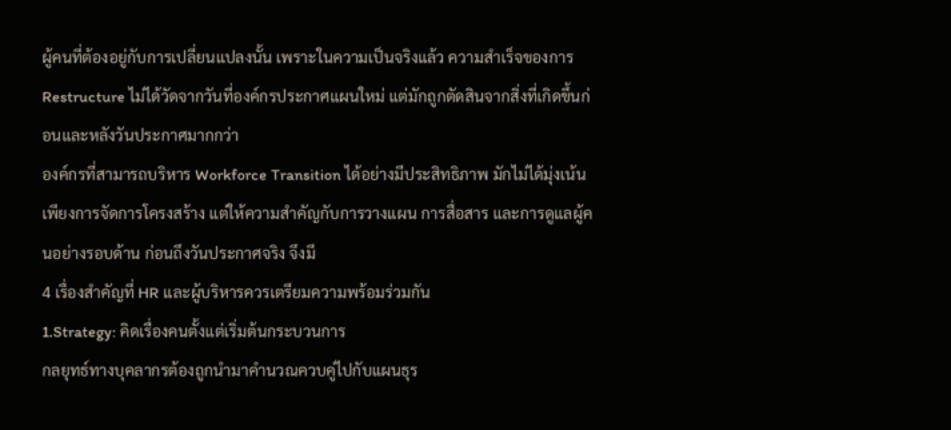ผู้คนที่ต้องอยู่กับการเปลี่ยนแปลงนั้น เพราะในความเป็นจริงแล้ว ความสำเร็จของการ Restructure ไม่ได้วัดจากวันที่องค์กรประกาศแผนใหม่ แต่มักถูกตัดสินจากสิ่งที่เกิดขึ้นก่อนและหลังวันประกาศมากกว่า
องค์กรที่สามารถบริหาร Workforce Transition ได้อย่างมีประสิทธิภาพ มักไม่ได้มุ่งเน้นเพียงการจัดการโครงสร้าง แต่ให้ความสำคัญกับการวางแผน การสื่อสาร และการดูแลผู้คนอย่างรอบด้าน ก่อนถึงวันประกาศจริง จึงมี
4 เรื่องสำคัญที่ HR และผู้บริหารควรเตรียมความพร้อมร่วมกัน
1.Strategy: คิดเรื่องคนตั้งแต่เริ่มต้นกระบวนการ
กลยุทธ์ทางบุคลากรต้องถูกนำมาคำนวณควบคู่ไปกับแผนธุร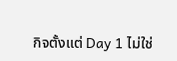กิจตั้งแต่ Day 1 ไม่ใช่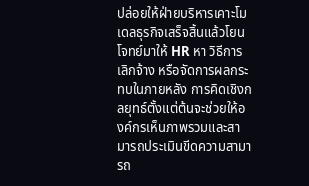ปล่อยให้ฝ่ายบริหารเคาะโมเดลธุรกิจเสร็จสิ้นแล้วโยนโจทย์มาให้ HR หา วิธีการเลิกจ้าง หรือจัดการผลกระทบในภายหลัง การคิดเชิงกลยุทธ์ตั้งแต่ต้นจะช่วยให้องค์กรเห็นภาพรวมและสามารถประเมินขีดความสามารถ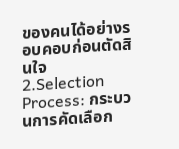ของคนได้อย่างรอบคอบก่อนตัดสินใจ
2.Selection Process: กระบวนการคัดเลือก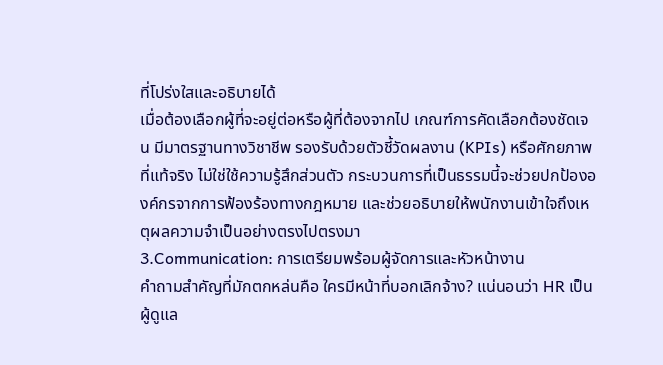ที่โปร่งใสและอธิบายได้
เมื่อต้องเลือกผู้ที่จะอยู่ต่อหรือผู้ที่ต้องจากไป เกณฑ์การคัดเลือกต้องชัดเจน มีมาตรฐานทางวิชาชีพ รองรับด้วยตัวชี้วัดผลงาน (KPIs) หรือศักยภาพที่แท้จริง ไม่ใช่ใช้ความรู้สึกส่วนตัว กระบวนการที่เป็นธรรมนี้จะช่วยปกป้ององค์กรจากการฟ้องร้องทางกฎหมาย และช่วยอธิบายให้พนักงานเข้าใจถึงเหตุผลความจำเป็นอย่างตรงไปตรงมา
3.Communication: การเตรียมพร้อมผู้จัดการและหัวหน้างาน
คำถามสำคัญที่มักตกหล่นคือ ใครมีหน้าที่บอกเลิกจ้าง? แน่นอนว่า HR เป็นผู้ดูแล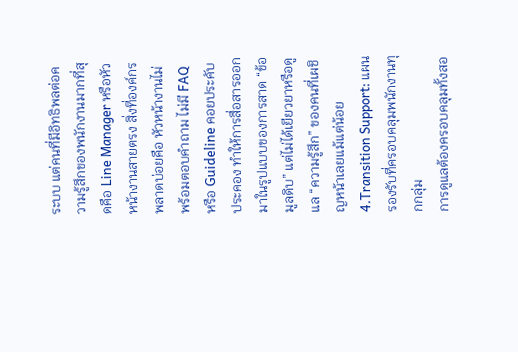ระบบ แต่คนที่มีอิทธิพลต่อความรู้สึกของพนักงานมากที่สุดคือ Line Manager หรือหัวหน้างานสายตรง สิ่งที่องค์กรพลาดบ่อยคือ หัวหน้างานไม่พร้อมตอบคำถาม ไม่มี FAQ หรือ Guideline คอยประคับประคอง ทำให้การสื่อสารออกมาในรูปแบบของการสาด “ข้อมูลดิบ” แต่ไม่ได้เยียวยาหรือดูแล “ความรู้สึก” ของคนที่เผชิญหน้าเลยแม้แต่น้อย
4.Transition Support: แผนรองรับที่ครอบคลุมพนักงานทุกกลุ่ม
การดูแลต้องครอบคลุมทั้งสอ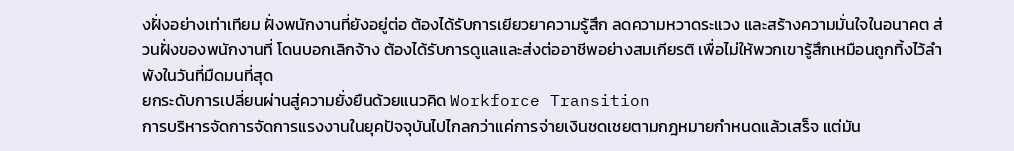งฝั่งอย่างเท่าเทียม ฝั่งพนักงานที่ยังอยู่ต่อ ต้องได้รับการเยียวยาความรู้สึก ลดความหวาดระแวง และสร้างความมั่นใจในอนาคต ส่วนฝั่งของพนักงานที่ โดนบอกเลิกจ้าง ต้องได้รับการดูแลและส่งต่ออาชีพอย่างสมเกียรติ เพื่อไม่ให้พวกเขารู้สึกเหมือนถูกทิ้งไว้ลำพังในวันที่มืดมนที่สุด
ยกระดับการเปลี่ยนผ่านสู่ความยั่งยืนด้วยแนวคิด Workforce Transition
การบริหารจัดการจัดการแรงงานในยุคปัจจุบันไปไกลกว่าแค่การจ่ายเงินชดเชยตามกฎหมายกำหนดแล้วเสร็จ แต่มัน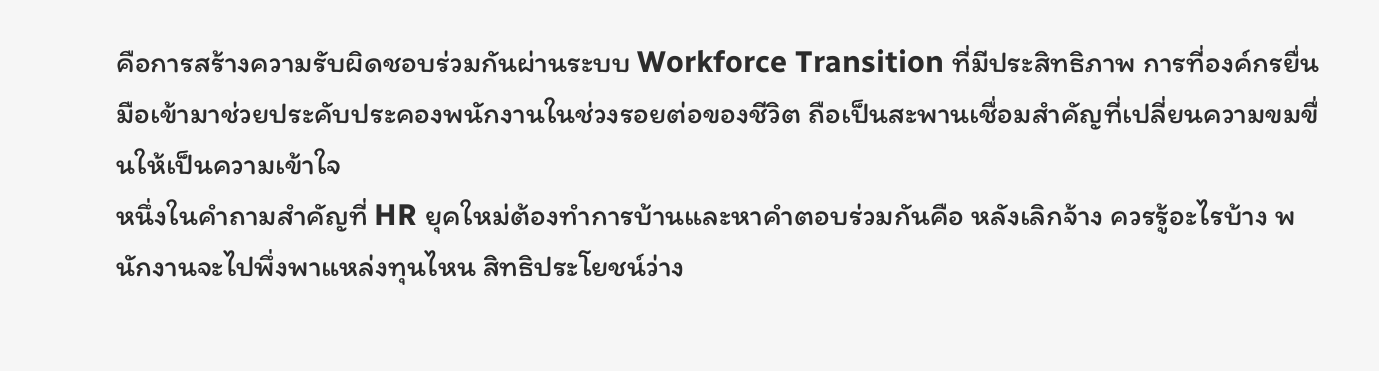คือการสร้างความรับผิดชอบร่วมกันผ่านระบบ Workforce Transition ที่มีประสิทธิภาพ การที่องค์กรยื่นมือเข้ามาช่วยประคับประคองพนักงานในช่วงรอยต่อของชีวิต ถือเป็นสะพานเชื่อมสำคัญที่เปลี่ยนความขมขื่นให้เป็นความเข้าใจ
หนึ่งในคำถามสำคัญที่ HR ยุคใหม่ต้องทำการบ้านและหาคำตอบร่วมกันคือ หลังเลิกจ้าง ควรรู้อะไรบ้าง พนักงานจะไปพึ่งพาแหล่งทุนไหน สิทธิประโยชน์ว่าง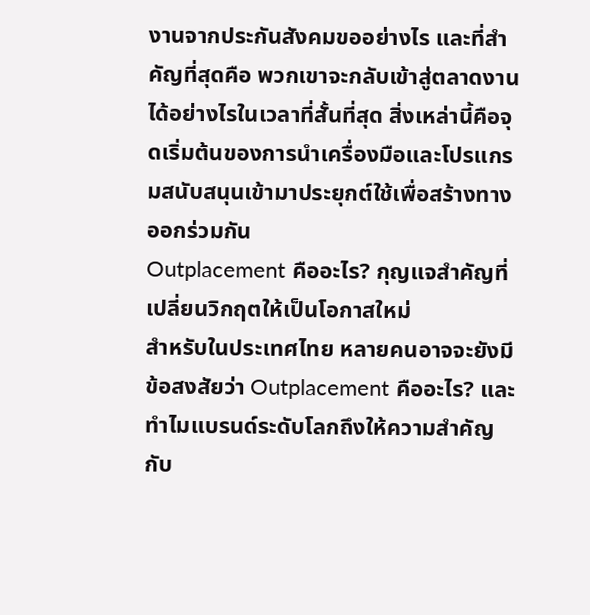งานจากประกันสังคมขออย่างไร และที่สำคัญที่สุดคือ พวกเขาจะกลับเข้าสู่ตลาดงานได้อย่างไรในเวลาที่สั้นที่สุด สิ่งเหล่านี้คือจุดเริ่มต้นของการนำเครื่องมือและโปรแกรมสนับสนุนเข้ามาประยุกต์ใช้เพื่อสร้างทางออกร่วมกัน
Outplacement คืออะไร? กุญแจสำคัญที่เปลี่ยนวิกฤตให้เป็นโอกาสใหม่
สำหรับในประเทศไทย หลายคนอาจจะยังมีข้อสงสัยว่า Outplacement คืออะไร? และทำไมแบรนด์ระดับโลกถึงให้ความสำคัญกับ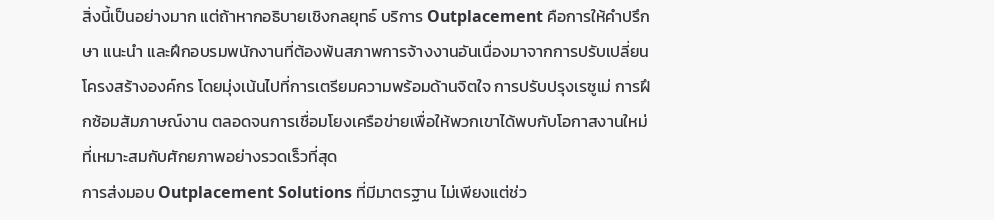สิ่งนี้เป็นอย่างมาก แต่ถ้าหากอธิบายเชิงกลยุทธ์ บริการ Outplacement คือการให้คำปรึกษา แนะนำ และฝึกอบรมพนักงานที่ต้องพ้นสภาพการจ้างงานอันเนื่องมาจากการปรับเปลี่ยนโครงสร้างองค์กร โดยมุ่งเน้นไปที่การเตรียมความพร้อมด้านจิตใจ การปรับปรุงเรซูเม่ การฝึกซ้อมสัมภาษณ์งาน ตลอดจนการเชื่อมโยงเครือข่ายเพื่อให้พวกเขาได้พบกับโอกาสงานใหม่ที่เหมาะสมกับศักยภาพอย่างรวดเร็วที่สุด
การส่งมอบ Outplacement Solutions ที่มีมาตรฐาน ไม่เพียงแต่ช่ว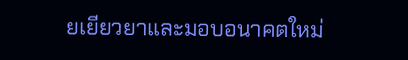ยเยียวยาและมอบอนาคตใหม่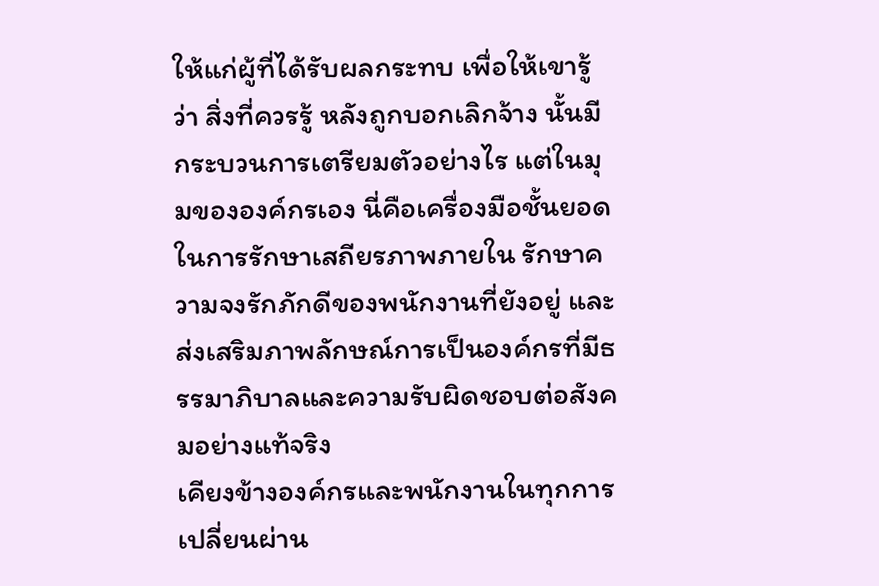ให้แก่ผู้ที่ได้รับผลกระทบ เพื่อให้เขารู้ว่า สิ่งที่ควรรู้ หลังถูกบอกเลิกจ้าง นั้นมีกระบวนการเตรียมตัวอย่างไร แต่ในมุมขององค์กรเอง นี่คือเครื่องมือชั้นยอดในการรักษาเสถียรภาพภายใน รักษาความจงรักภักดีของพนักงานที่ยังอยู่ และส่งเสริมภาพลักษณ์การเป็นองค์กรที่มีธรรมาภิบาลและความรับผิดชอบต่อสังคมอย่างแท้จริง
เคียงข้างองค์กรและพนักงานในทุกการเปลี่ยนผ่าน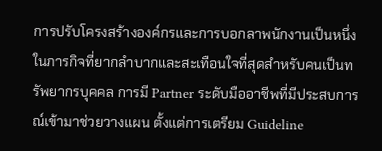การปรับโครงสร้างองค์กรและการบอกลาพนักงานเป็นหนึ่งในภารกิจที่ยากลำบากและสะเทือนใจที่สุดสำหรับคนเป็นทรัพยากรบุคคล การมี Partner ระดับมืออาชีพที่มีประสบการณ์เข้ามาช่วยวางแผน ตั้งแต่การเตรียม Guideline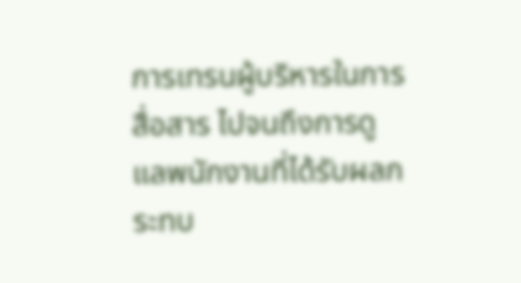การเทรนผู้บริหารในการสื่อสาร ไปจนถึงการดูแลพนักงานที่ได้รับผลกระทบ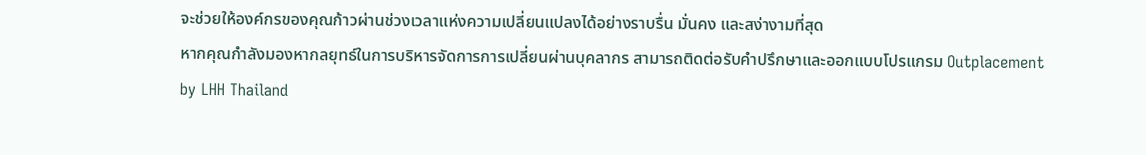จะช่วยให้องค์กรของคุณก้าวผ่านช่วงเวลาแห่งความเปลี่ยนแปลงได้อย่างราบรื่น มั่นคง และสง่างามที่สุด
หากคุณกำลังมองหากลยุทธ์ในการบริหารจัดการการเปลี่ยนผ่านบุคลากร สามารถติดต่อรับคำปรึกษาและออกแบบโปรแกรม Outplacement by LHH Thailand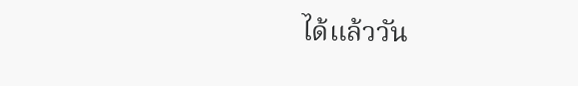ได้แล้ววัน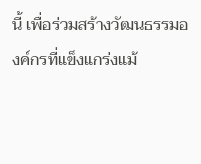นี้ เพื่อร่วมสร้างวัฒนธรรมองค์กรที่แข็งแกร่งแม้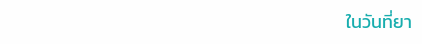ในวันที่ยา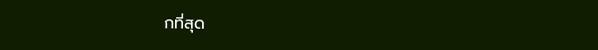กที่สุด